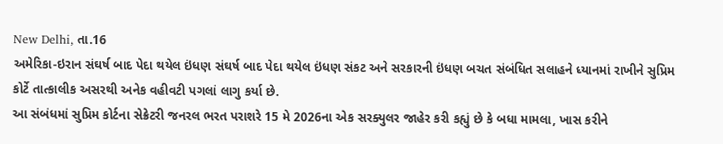New Delhi, તા.16
અમેરિકા-ઇરાન સંઘર્ષ બાદ પેદા થયેલ ઇંધણ સંઘર્ષ બાદ પેદા થયેલ ઇંધણ સંકટ અને સરકારની ઇંધણ બચત સંબંધિત સલાહને ધ્યાનમાં રાખીને સુપ્રિમ કોર્ટે તાત્કાલીક અસરથી અનેક વહીવટી પગલાં લાગુ કર્યા છે.
આ સંબંધમાં સુપ્રિમ કોર્ટના સેક્રેટરી જનરલ ભરત પરાશરે 15 મે 2026ના એક સરક્યુલર જાહેર કરી કહ્યું છે કે બધા મામલા, ખાસ કરીને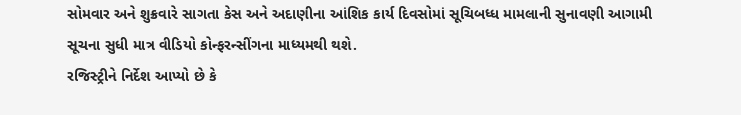સોમવાર અને શુક્રવારે સાગતા કેસ અને અદાણીના આંશિક કાર્ય દિવસોમાં સૂચિબધ્ધ મામલાની સુનાવણી આગામી સૂચના સુધી માત્ર વીડિયો કોન્ફરન્સીંગના માધ્યમથી થશે.
રજિસ્ટ્રીને નિર્દેશ આપ્યો છે કે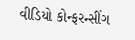વીડિયો કોન્ફરન્સીંગ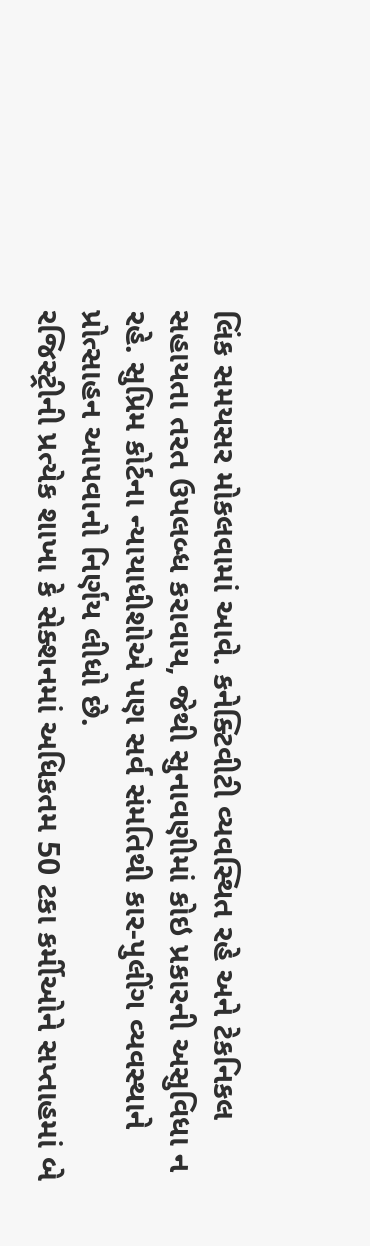લિંક સમયસર મોકલવામાં આવે. કનેક્ટિવીટી વ્યવસ્થિત રહે અને ટેકનિકલ સહાયતા તરત ઉપલબ્ધ કરાવાય, જેથી સુનાવણીમાં કોઇ પ્રકારની અસુવિધા ન રહે. સુપ્રિમ કોર્ટના ન્યાયાધીશોએ પણ સર્વ સંમતિથી કાર-પુલીંગ વ્યવસ્થાને પ્રોત્સાહન આપવાનો નિર્ણય લીધો છે.
રજિસ્ટ્રીની પ્રત્યેક શાખા કે સેક્શનમાં અધિકતમ 50 ટકા કર્મીઓને સપ્તાહમાં બે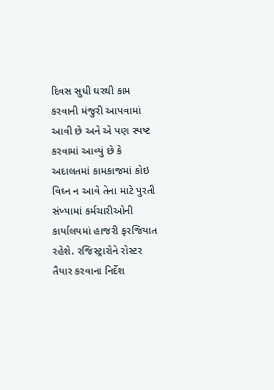દિવસ સુધી ઘરથી કામ કરવાની મંજુરી આપવામાં આવી છે અને એ પણ સ્પષ્ટ કરવામાં આવ્યું છે કે અદાલતમાં કામકાજમાં કોઇ વિઘ્ન ન આવે તેના માટે પુરતી સંખ્યામાં કર્મચારીઓની કાર્યાલયમાં હાજરી ફરજિયાત રહેશે. રજિસ્ટ્રારોને રોસ્ટર તૈયાર કરવાના નિર્દેશ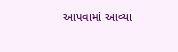આપવામાં આવ્યા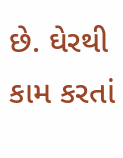છે. ઘેરથી કામ કરતાં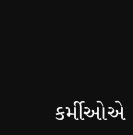કર્મીઓએ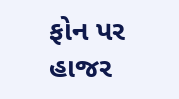ફોન પર હાજર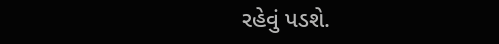રહેવું પડશે.